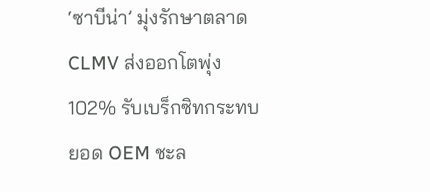‘ซาบีน่า’ มุ่งรักษาตลาด CLMV ส่งออกโตพุ่ง 102% รับเบร็กซิทกระทบยอด OEM ชะล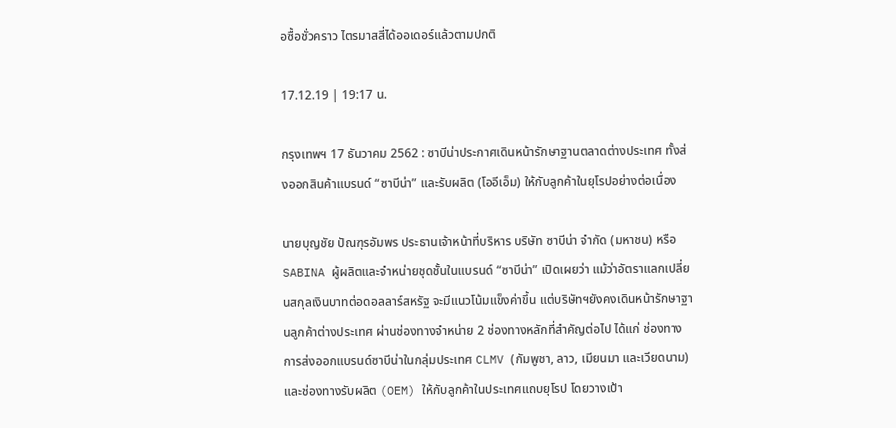อซื้อชั่วคราว ไตรมาสสี่ได้ออเดอร์แล้วตามปกติ

17.12.19 | 19:17 น.

กรุงเทพฯ 17 ธันวาคม 2562 : ซาบีน่าประกาศเดินหน้ารักษาฐานตลาดต่างประเทศ ทั้งส่งออกสินค้าแบรนด์ “ซาบีน่า” และรับผลิต (โออีเอ็ม) ให้กับลูกค้าในยุโรปอย่างต่อเนื่อง

นายบุญชัย ปัณฑุรอัมพร ประธานเจ้าหน้าที่บริหาร บริษัท ซาบีน่า จำกัด (มหาชน) หรือ SABINA ผู้ผลิตและจำหน่ายชุดชั้นในแบรนด์ “ซาบีน่า” เปิดเผยว่า แม้ว่าอัตราแลกเปลี่ยนสกุลเงินบาทต่อดอลลาร์สหรัฐ จะมีแนวโน้มแข็งค่าขึ้น แต่บริษัทฯยังคงเดินหน้ารักษาฐานลูกค้าต่างประเทศ ผ่านช่องทางจำหน่าย 2 ช่องทางหลักที่สำคัญต่อไป ได้แก่ ช่องทางการส่งออกแบรนด์ซาบีน่าในกลุ่มประเทศ CLMV (กัมพูชา, ลาว, เมียนมา และเวียดนาม) และช่องทางรับผลิต (OEM) ให้กับลูกค้าในประเทศแถบยุโรป โดยวางเป้า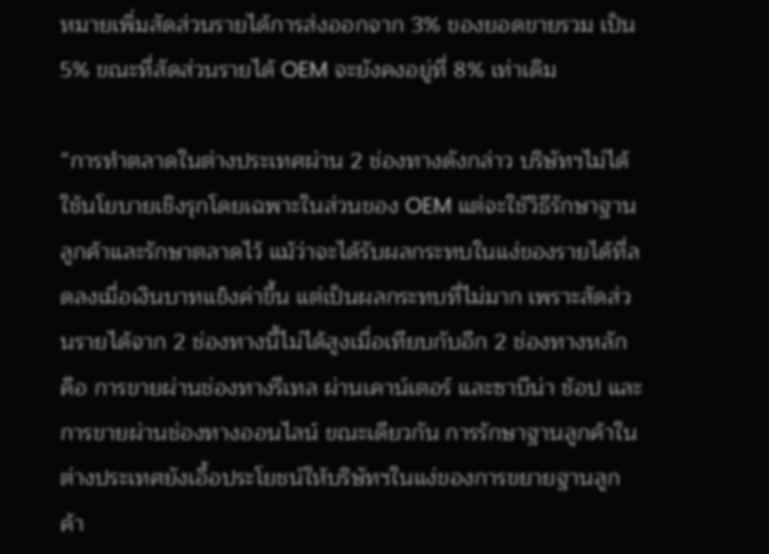หมายเพิ่มสัดส่วนรายได้การส่งออกจาก 3% ของยอดขายรวม เป็น 5% ขณะที่สัดส่วนรายได้ OEM จะยังคงอยู่ที่ 8% เท่าเดิม

“การทำตลาดในต่างประเทศผ่าน 2 ช่องทางดังกล่าว บริษัทฯไม่ได้ใช้นโยบายเชิงรุกโดยเฉพาะในส่วนของ OEM แต่จะใช้วิธีรักษาฐานลูกค้าและรักษาตลาดไว้ แม้ว่าจะได้รับผลกระทบในแง่ของรายได้ที่ลดลงเมื่อเงินบาทแข็งค่าขึ้น แต่เป็นผลกระทบที่ไม่มาก เพราะสัดส่วนรายได้จาก 2 ช่องทางนี้ไม่ได้สูงเมื่อเทียบกับอีก 2 ช่องทางหลัก คือ การขายผ่านช่องทางรีเทล ผ่านเคาน์เตอร์ และซาบีน่า ช้อป และการขายผ่านช่องทางออนไลน์ ขณะเดียวกัน การรักษาฐานลูกค้าในต่างประเทศยังเอื้อประโยชน์ให้บริษัทฯในแง่ของการขยายฐานลูกค้า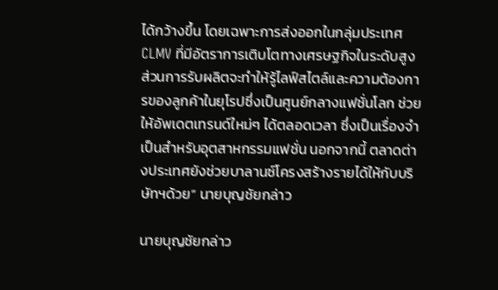ได้กว้างขึ้น โดยเฉพาะการส่งออกในกลุ่มประเทศ CLMV ที่มีอัตราการเติบโตทางเศรษฐกิจในระดับสูง ส่วนการรับผลิตจะทำให้รู้ไลฟ์สไตล์และความต้องการของลูกค้าในยุโรปซึ่งเป็นศูนย์กลางแฟชั่นโลก ช่วยให้อัพเดตเทรนด์ใหม่ๆ ได้ตลอดเวลา ซึ่งเป็นเรื่องจำเป็นสำหรับอุตสาหกรรมแฟชั่น นอกจากนี้ ตลาดต่างประเทศยังช่วยบาลานซ์โครงสร้างรายได้ให้กับบริษัทฯด้วย” นายบุญชัยกล่าว

นายบุญชัยกล่าว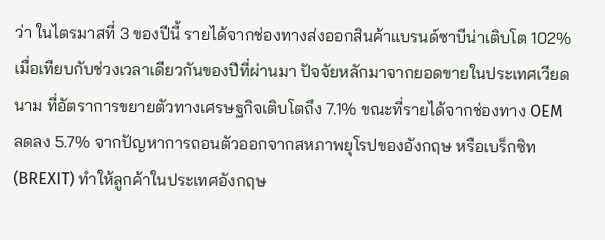ว่า ในไตรมาสที่ 3 ของปีนี้ รายได้จากช่องทางส่งออกสินค้าแบรนด์ซาบีน่าเติบโต 102% เมื่อเทียบกับช่วงเวลาเดียวกันของปีที่ผ่านมา ปัจจัยหลักมาจากยอดขายในประเทศเวียดนาม ที่อัตราการขยายตัวทางเศรษฐกิจเติบโตถึง 7.1% ขณะที่รายได้จากช่องทาง OEM ลดลง 5.7% จากปัญหาการถอนตัวออกจากสหภาพยุโรปของอังกฤษ หรือเบร็กซิท (BREXIT) ทำให้ลูกค้าในประเทศอังกฤษ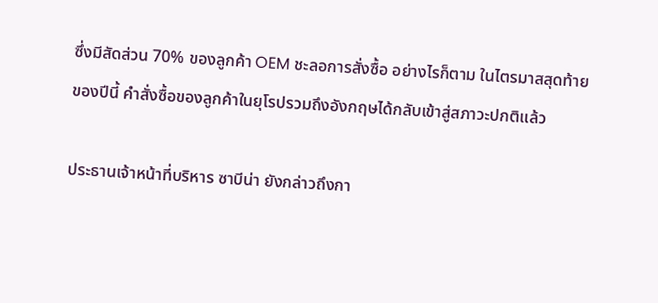ซึ่งมีสัดส่วน 70% ของลูกค้า OEM ชะลอการสั่งซื้อ อย่างไรก็ตาม ในไตรมาสสุดท้ายของปีนี้ คำสั่งซื้อของลูกค้าในยุโรปรวมถึงอังกฤษได้กลับเข้าสู่สภาวะปกติแล้ว

ประธานเจ้าหน้าที่บริหาร ซาบีน่า ยังกล่าวถึงกา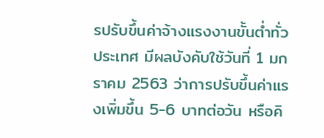รปรับขึ้นค่าจ้างแรงงานขั้นต่ำทั่วประเทศ มีผลบังคับใช้วันที่ 1 มกราคม 2563 ว่าการปรับขึ้นค่าแรงเพิ่มขึ้น 5-6 บาทต่อวัน หรือคิ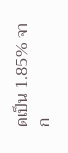ดเป็น 1.85% จาก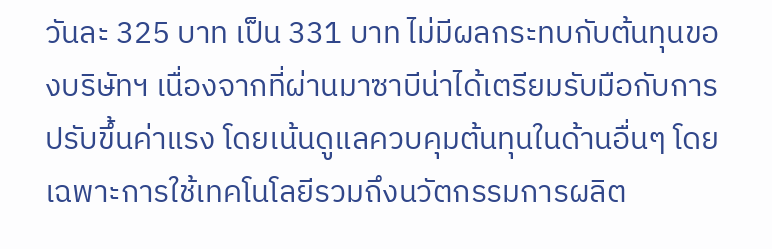วันละ 325 บาท เป็น 331 บาท ไม่มีผลกระทบกับต้นทุนของบริษัทฯ เนื่องจากที่ผ่านมาซาบีน่าได้เตรียมรับมือกับการปรับขึ้นค่าแรง โดยเน้นดูแลควบคุมต้นทุนในด้านอื่นๆ โดยเฉพาะการใช้เทคโนโลยีรวมถึงนวัตกรรมการผลิต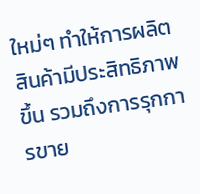ใหม่ๆ ทำให้การผลิตสินค้ามีประสิทธิภาพขึ้น รวมถึงการรุกการขาย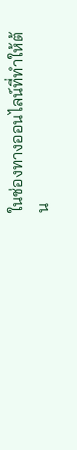ในช่องทางออนไลน์ที่ทำให้ต้น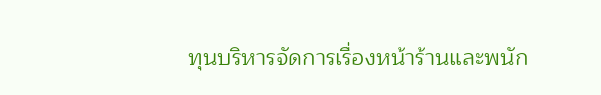ทุนบริหารจัดการเรื่องหน้าร้านและพนัก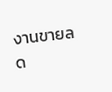งานขายลด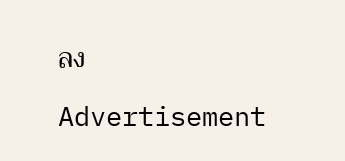ลง

Advertisement